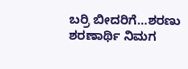ಬರ್ರಿ ಬೀದರಿಗೆ…ಶರಣು ಶರಣಾರ್ಥಿ ನಿಮಗ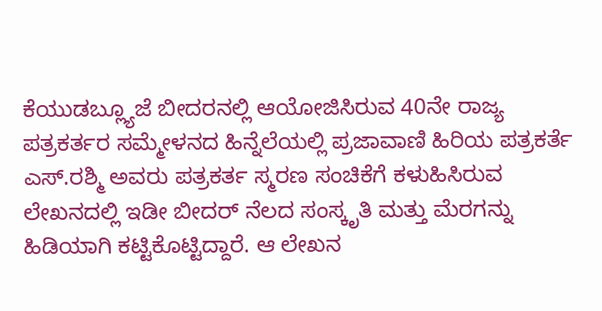ಕೆಯುಡಬ್ಲ್ಯೂಜೆ ಬೀದರನಲ್ಲಿ ಆಯೋಜಿಸಿರುವ 40ನೇ ರಾಜ್ಯ ಪತ್ರಕರ್ತರ ಸಮ್ಮೇಳನದ ಹಿನ್ನೆಲೆಯಲ್ಲಿ ಪ್ರಜಾವಾಣಿ ಹಿರಿಯ ಪತ್ರಕರ್ತೆ ಎಸ್.ರಶ್ಮಿ ಅವರು ಪತ್ರಕರ್ತ ಸ್ಮರಣ ಸಂಚಿಕೆಗೆ ಕಳುಹಿಸಿರುವ ಲೇಖನದಲ್ಲಿ ಇಡೀ ಬೀದರ್ ನೆಲದ ಸಂಸ್ಕೃತಿ ಮತ್ತು ಮೆರಗನ್ನು ಹಿಡಿಯಾಗಿ ಕಟ್ಟಿಕೊಟ್ಟಿದ್ದಾರೆ. ಆ ಲೇಖನ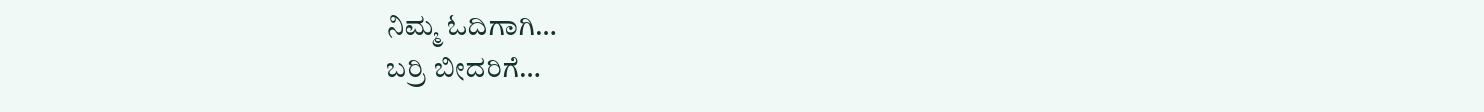ನಿಮ್ಮ ಓದಿಗಾಗಿ…
ಬರ್ರಿ ಬೀದರಿಗೆ…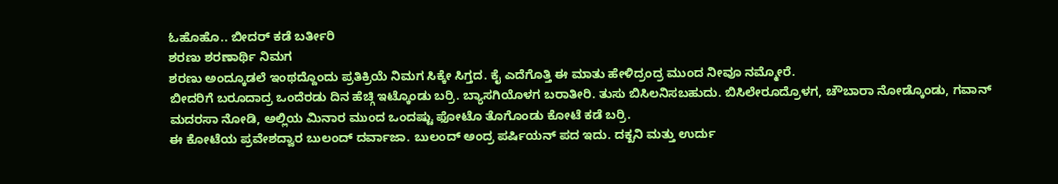ಓಹೊಹೊ.. ಬೀದರ್ ಕಡೆ ಬರ್ತೀರಿ
ಶರಣು ಶರಣಾರ್ಥಿ ನಿಮಗ
ಶರಣು ಅಂದ್ಕೂಡಲೆ ಇಂಥದ್ದೊಂದು ಪ್ರತಿಕ್ರಿಯೆ ನಿಮಗ ಸಿಕ್ಕೇ ಸಿಗ್ತದ. ಕೈ ಎದೆಗೊತ್ತಿ ಈ ಮಾತು ಹೇಳಿದ್ರಂದ್ರ ಮುಂದ ನೀವೂ ನಮ್ಮೋರೆ.
ಬೀದರಿಗೆ ಬರೂದಾದ್ರ ಒಂದೆರಡು ದಿನ ಹೆಚ್ಗಿ ಇಟ್ಕೊಂಡು ಬರ್ರಿ. ಬ್ಯಾಸಗಿಯೊಳಗ ಬರಾತೀರಿ. ತುಸು ಬಿಸಿಲನಿಸಬಹುದು. ಬಿಸಿಲೇರೂದ್ರೊಳಗ, ಚೌಬಾರಾ ನೋಡ್ಕೊಂಡು, ಗವಾನ್ ಮದರಸಾ ನೋಡಿ, ಅಲ್ಲಿಯ ಮಿನಾರ ಮುಂದ ಒಂದಷ್ಟು ಫೋಟೊ ತೊಗೊಂಡು ಕೋಟೆ ಕಡೆ ಬರ್ರಿ.
ಈ ಕೋಟೆಯ ಪ್ರವೇಶದ್ವಾರ ಬುಲಂದ್ ದರ್ವಾಜಾ. ಬುಲಂದ್ ಅಂದ್ರ ಪರ್ಷಿಯನ್ ಪದ ಇದು. ದಕ್ಖನಿ ಮತ್ತು ಉರ್ದು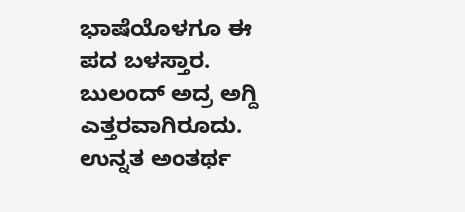ಭಾಷೆಯೊಳಗೂ ಈ ಪದ ಬಳಸ್ತಾರ. ಬುಲಂದ್ ಅದ್ರ ಅಗ್ದಿ ಎತ್ತರವಾಗಿರೂದು. ಉನ್ನತ ಅಂತರ್ಥ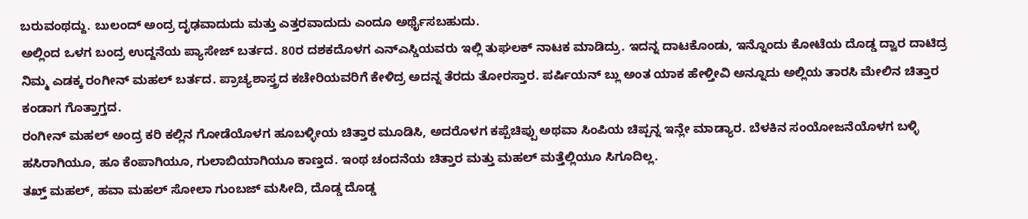ಬರುವಂಥದ್ದು. ಬುಲಂದ್ ಅಂದ್ರ ದೃಢವಾದುದು ಮತ್ತು ಎತ್ತರವಾದುದು ಎಂದೂ ಅರ್ಥೈಸಬಹುದು.
ಅಲ್ಲಿಂದ ಒಳಗ ಬಂದ್ರ ಉದ್ದನೆಯ ಪ್ಯಾಸೇಜ್ ಬರ್ತದ. 80ರ ದಶಕದೊಳಗ ಎನ್ಎಸ್ಡಿಯವರು ಇಲ್ಲಿ ತುಘಲಕ್ ನಾಟಕ ಮಾಡಿದ್ರು. ಇದನ್ನ ದಾಟಕೊಂಡು, ಇನ್ನೊಂದು ಕೋಟೆಯ ದೊಡ್ಡ ದ್ವಾರ ದಾಟಿದ್ರ ನಿಮ್ಮ ಎಡಕ್ಕ ರಂಗೀನ್ ಮಹಲ್ ಬರ್ತದ. ಪ್ರಾಚ್ಯಶಾಸ್ತ್ರದ ಕಚೇರಿಯವರಿಗೆ ಕೇಳಿದ್ರ ಅದನ್ನ ತೆರದು ತೋರಸ್ತಾರ. ಪರ್ಷಿಯನ್ ಬ್ಲು ಅಂತ ಯಾಕ ಹೇಳ್ತೀವಿ ಅನ್ನೂದು ಅಲ್ಲಿಯ ತಾರಸಿ ಮೇಲಿನ ಚಿತ್ತಾರ ಕಂಡಾಗ ಗೊತ್ತಾಗ್ತದ.
ರಂಗೀನ್ ಮಹಲ್ ಅಂದ್ರ ಕರಿ ಕಲ್ಲಿನ ಗೋಡೆಯೊಳಗ ಹೂಬಳ್ಳೀಯ ಚಿತ್ತಾರ ಮೂಡಿಸಿ, ಅದರೊಳಗ ಕಪ್ಪೆಚಿಪ್ಪು ಅಥವಾ ಸಿಂಪಿಯ ಚಿಪ್ಪನ್ನ ಇನ್ಲೇ ಮಾಡ್ಯಾರ. ಬೆಳಕಿನ ಸಂಯೋಜನೆಯೊಳಗ ಬಳ್ಳಿ ಹಸಿರಾಗಿಯೂ, ಹೂ ಕೆಂಪಾಗಿಯೂ, ಗುಲಾಬಿಯಾಗಿಯೂ ಕಾಣ್ತದ. ಇಂಥ ಚಂದನೆಯ ಚಿತ್ತಾರ ಮತ್ತು ಮಹಲ್ ಮತ್ತೆಲ್ಲಿಯೂ ಸಿಗೂದಿಲ್ಲ.
ತಖ್ತ್ ಮಹಲ್, ಹವಾ ಮಹಲ್ ಸೋಲಾ ಗುಂಬಜ್ ಮಸೀದಿ, ದೊಡ್ಡ ದೊಡ್ಡ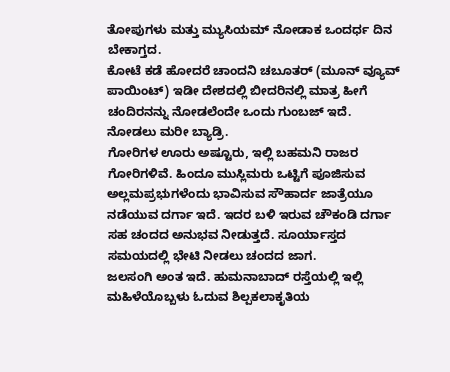ತೋಪುಗಳು ಮತ್ತು ಮ್ಯುಸಿಯಮ್ ನೋಡಾಕ ಒಂದರ್ಧ ದಿನ ಬೇಕಾಗ್ತದ.
ಕೋಟೆ ಕಡೆ ಹೋದರೆ ಚಾಂದನಿ ಚಬೂತರ್ (ಮೂನ್ ವ್ಯೂವ್ ಪಾಯಿಂಟ್) ಇಡೀ ದೇಶದಲ್ಲಿ ಬೀದರಿನಲ್ಲಿ ಮಾತ್ರ ಹೀಗೆ ಚಂದಿರನನ್ನು ನೋಡಲೆಂದೇ ಒಂದು ಗುಂಬಜ್ ಇದೆ. ನೋಡಲು ಮರೀ ಬ್ಯಾಡ್ರಿ.
ಗೋರಿಗಳ ಊರು ಅಷ್ಟೂರು, ಇಲ್ಲಿ ಬಹಮನಿ ರಾಜರ ಗೋರಿಗಳಿವೆ. ಹಿಂದೂ ಮುಸ್ಲಿಮರು ಒಟ್ಟಿಗೆ ಪೂಜಿಸುವ ಅಲ್ಲಮಪ್ರಭುಗಳೆಂದು ಭಾವಿಸುವ ಸೌಹಾರ್ದ ಜಾತ್ರೆಯೂ ನಡೆಯುವ ದರ್ಗಾ ಇದೆ. ಇದರ ಬಳಿ ಇರುವ ಚೌಕಂಡಿ ದರ್ಗಾ ಸಹ ಚಂದದ ಅನುಭವ ನೀಡುತ್ತದೆ. ಸೂರ್ಯಾಸ್ತದ ಸಮಯದಲ್ಲಿ ಭೇಟಿ ನೀಡಲು ಚಂದದ ಜಾಗ.
ಜಲಸಂಗಿ ಅಂತ ಇದೆ. ಹುಮನಾಬಾದ್ ರಸ್ತೆಯಲ್ಲಿ ಇಲ್ಲಿ ಮಹಿಳೆಯೊಬ್ಬಳು ಓದುವ ಶಿಲ್ಪಕಲಾಕೃತಿಯ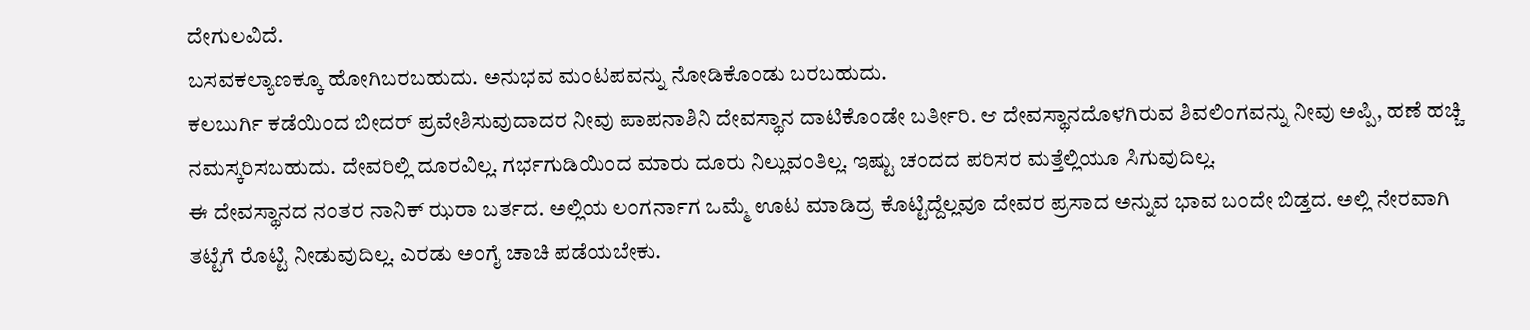ದೇಗುಲವಿದೆ.
ಬಸವಕಲ್ಯಾಣಕ್ಕೂ ಹೋಗಿಬರಬಹುದು. ಅನುಭವ ಮಂಟಪವನ್ನು ನೋಡಿಕೊಂಡು ಬರಬಹುದು.
ಕಲಬುರ್ಗಿ ಕಡೆಯಿಂದ ಬೀದರ್ ಪ್ರವೇಶಿಸುವುದಾದರ ನೀವು ಪಾಪನಾಶಿನಿ ದೇವಸ್ಥಾನ ದಾಟಿಕೊಂಡೇ ಬರ್ತೀರಿ. ಆ ದೇವಸ್ಥಾನದೊಳಗಿರುವ ಶಿವಲಿಂಗವನ್ನು ನೀವು ಅಪ್ಪಿ, ಹಣೆ ಹಚ್ಚಿ ನಮಸ್ಕರಿಸಬಹುದು. ದೇವರಿಲ್ಲಿ ದೂರವಿಲ್ಲ. ಗರ್ಭಗುಡಿಯಿಂದ ಮಾರು ದೂರು ನಿಲ್ಲುವಂತಿಲ್ಲ. ಇಷ್ಟು ಚಂದದ ಪರಿಸರ ಮತ್ತೆಲ್ಲಿಯೂ ಸಿಗುವುದಿಲ್ಲ.
ಈ ದೇವಸ್ಥಾನದ ನಂತರ ನಾನಿಕ್ ಝರಾ ಬರ್ತದ. ಅಲ್ಲಿಯ ಲಂಗರ್ನಾಗ ಒಮ್ಮೆ ಊಟ ಮಾಡಿದ್ರ ಕೊಟ್ಟಿದ್ದೆಲ್ಲವೂ ದೇವರ ಪ್ರಸಾದ ಅನ್ನುವ ಭಾವ ಬಂದೇ ಬಿಡ್ತದ. ಅಲ್ಲಿ ನೇರವಾಗಿ ತಟ್ಟೆಗೆ ರೊಟ್ಟಿ ನೀಡುವುದಿಲ್ಲ. ಎರಡು ಅಂಗೈ ಚಾಚಿ ಪಡೆಯಬೇಕು.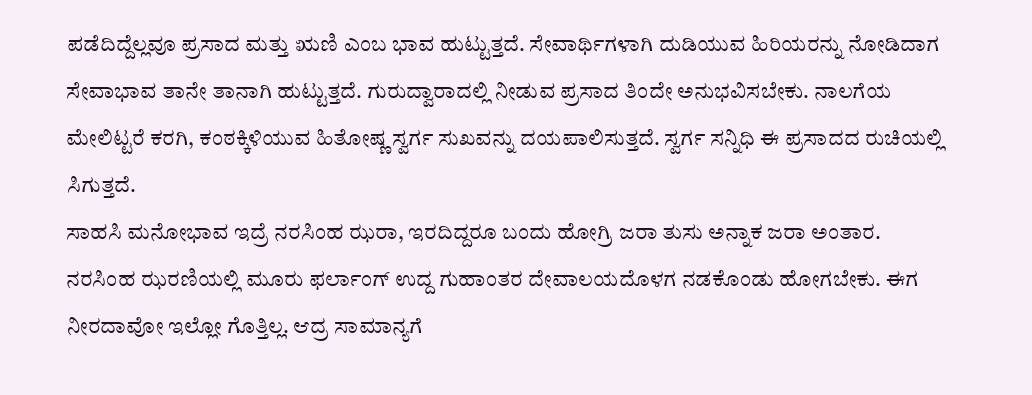ಪಡೆದಿದ್ದೆಲ್ಲವೂ ಪ್ರಸಾದ ಮತ್ತು ಋಣಿ ಎಂಬ ಭಾವ ಹುಟ್ಟುತ್ತದೆ. ಸೇವಾರ್ಥಿಗಳಾಗಿ ದುಡಿಯುವ ಹಿರಿಯರನ್ನು ನೋಡಿದಾಗ ಸೇವಾಭಾವ ತಾನೇ ತಾನಾಗಿ ಹುಟ್ಟುತ್ತದೆ. ಗುರುದ್ವಾರಾದಲ್ಲಿ ನೀಡುವ ಪ್ರಸಾದ ತಿಂದೇ ಅನುಭವಿಸಬೇಕು. ನಾಲಗೆಯ ಮೇಲಿಟ್ಟರೆ ಕರಗಿ, ಕಂಠಕ್ಕಿಳಿಯುವ ಹಿತೋಷ್ಣ ಸ್ವರ್ಗ ಸುಖವನ್ನು ದಯಪಾಲಿಸುತ್ತದೆ. ಸ್ವರ್ಗ ಸನ್ನಿಧಿ ಈ ಪ್ರಸಾದದ ರುಚಿಯಲ್ಲಿ ಸಿಗುತ್ತದೆ.
ಸಾಹಸಿ ಮನೋಭಾವ ಇದ್ರೆ ನರಸಿಂಹ ಝರಾ, ಇರದಿದ್ದರೂ ಬಂದು ಹೋಗ್ರಿ ಜರಾ ತುಸು ಅನ್ನಾಕ ಜರಾ ಅಂತಾರ. ನರಸಿಂಹ ಝರಣಿಯಲ್ಲಿ ಮೂರು ಫರ್ಲಾಂಗ್ ಉದ್ದ ಗುಹಾಂತರ ದೇವಾಲಯದೊಳಗ ನಡಕೊಂಡು ಹೋಗಬೇಕು. ಈಗ ನೀರದಾವೋ ಇಲ್ಲೋ ಗೊತ್ತಿಲ್ಲ. ಆದ್ರ ಸಾಮಾನ್ಯಗೆ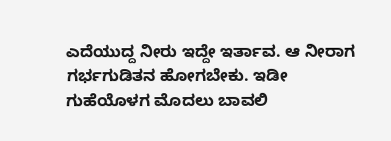ಎದೆಯುದ್ದ ನೀರು ಇದ್ದೇ ಇರ್ತಾವ. ಆ ನೀರಾಗ ಗರ್ಭಗುಡಿತನ ಹೋಗಬೇಕು. ಇಡೀ ಗುಹೆಯೊಳಗ ಮೊದಲು ಬಾವಲಿ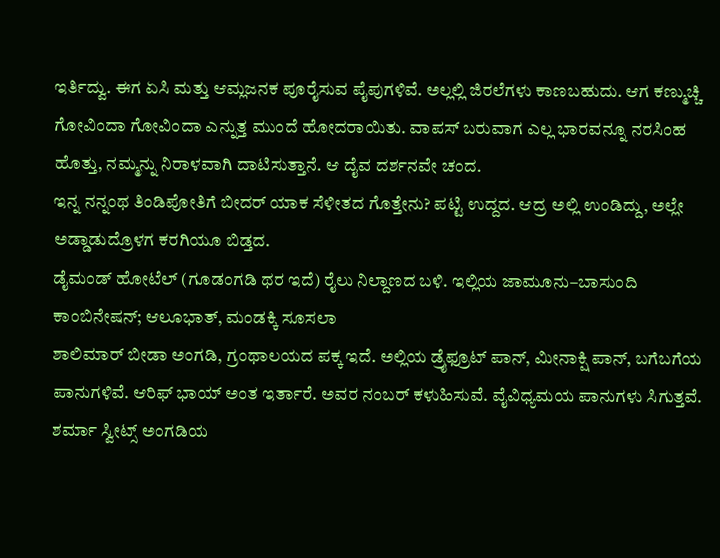ಇರ್ತಿದ್ವು. ಈಗ ಏಸಿ ಮತ್ತು ಆಮ್ಲಜನಕ ಪೂರೈಸುವ ಪೈಪುಗಳಿವೆ. ಅಲ್ಲಲ್ಲಿ ಜಿರಲೆಗಳು ಕಾಣಬಹುದು. ಆಗ ಕಣ್ಮುಚ್ಚಿ ಗೋವಿಂದಾ ಗೋವಿಂದಾ ಎನ್ನುತ್ತ ಮುಂದೆ ಹೋದರಾಯಿತು. ವಾಪಸ್ ಬರುವಾಗ ಎಲ್ಲ ಭಾರವನ್ನೂ ನರಸಿಂಹ ಹೊತ್ತು, ನಮ್ಮನ್ನು ನಿರಾಳವಾಗಿ ದಾಟಿಸುತ್ತಾನೆ. ಆ ದೈವ ದರ್ಶನವೇ ಚಂದ.
ಇನ್ನ ನನ್ನಂಥ ತಿಂಡಿಪೋತಿಗೆ ಬೀದರ್ ಯಾಕ ಸೆಳೀತದ ಗೊತ್ತೇನು? ಪಟ್ಟಿ ಉದ್ದದ. ಆದ್ರ ಅಲ್ಲಿ ಉಂಡಿದ್ದು, ಅಲ್ಲೇ ಅಡ್ಡಾಡುದ್ರೊಳಗ ಕರಗಿಯೂ ಬಿಡ್ತದ.
ಡೈಮಂಡ್ ಹೋಟೆಲ್ (ಗೂಡಂಗಡಿ ಥರ ಇದೆ) ರೈಲು ನಿಲ್ದಾಣದ ಬಳಿ. ಇಲ್ಲಿಯ ಜಾಮೂನು–ಬಾಸುಂದಿ ಕಾಂಬಿನೇಷನ್; ಆಲೂಭಾತ್, ಮಂಡಕ್ಕಿ ಸೂಸಲಾ
ಶಾಲಿಮಾರ್ ಬೀಡಾ ಅಂಗಡಿ, ಗ್ರಂಥಾಲಯದ ಪಕ್ಕ ಇದೆ. ಅಲ್ಲಿಯ ಡ್ರೈಫ್ರೂಟ್ ಪಾನ್, ಮೀನಾಕ್ಷಿ ಪಾನ್, ಬಗೆಬಗೆಯ ಪಾನುಗಳಿವೆ. ಆರಿಫ್ ಭಾಯ್ ಅಂತ ಇರ್ತಾರೆ. ಅವರ ನಂಬರ್ ಕಳುಹಿಸುವೆ. ವೈವಿಧ್ಯಮಯ ಪಾನುಗಳು ಸಿಗುತ್ತವೆ.
ಶರ್ಮಾ ಸ್ವೀಟ್ಸ್ ಅಂಗಡಿಯ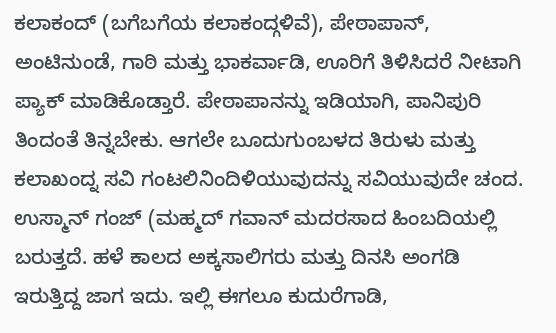ಕಲಾಕಂದ್ (ಬಗೆಬಗೆಯ ಕಲಾಕಂದ್ಗಳಿವೆ), ಪೇಠಾಪಾನ್, ಅಂಟಿನುಂಡೆ, ಗಾಠಿ ಮತ್ತು ಭಾಕರ್ವಾಡಿ, ಊರಿಗೆ ತಿಳಿಸಿದರೆ ನೀಟಾಗಿ ಪ್ಯಾಕ್ ಮಾಡಿಕೊಡ್ತಾರೆ. ಪೇಠಾಪಾನನ್ನು ಇಡಿಯಾಗಿ, ಪಾನಿಪುರಿ ತಿಂದಂತೆ ತಿನ್ನಬೇಕು. ಆಗಲೇ ಬೂದುಗುಂಬಳದ ತಿರುಳು ಮತ್ತು ಕಲಾಖಂದ್ನ ಸವಿ ಗಂಟಲಿನಿಂದಿಳಿಯುವುದನ್ನು ಸವಿಯುವುದೇ ಚಂದ.
ಉಸ್ಮಾನ್ ಗಂಜ್ (ಮಹ್ಮದ್ ಗವಾನ್ ಮದರಸಾದ ಹಿಂಬದಿಯಲ್ಲಿ ಬರುತ್ತದೆ. ಹಳೆ ಕಾಲದ ಅಕ್ಕಸಾಲಿಗರು ಮತ್ತು ದಿನಸಿ ಅಂಗಡಿ ಇರುತ್ತಿದ್ದ ಜಾಗ ಇದು. ಇಲ್ಲಿ ಈಗಲೂ ಕುದುರೆಗಾಡಿ,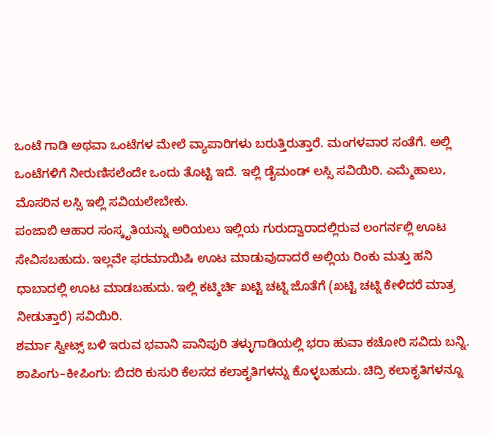ಒಂಟೆ ಗಾಡಿ ಅಥವಾ ಒಂಟೆಗಳ ಮೇಲೆ ವ್ಯಾಪಾರಿಗಳು ಬರುತ್ತಿರುತ್ತಾರೆ. ಮಂಗಳವಾರ ಸಂತೆಗೆ. ಅಲ್ಲಿ ಒಂಟೆಗಳಿಗೆ ನೀರುಣಿಸಲೆಂದೇ ಒಂದು ತೊಟ್ಟಿ ಇದೆ. ಇಲ್ಲಿ ಡೈಮಂಡ್ ಲಸ್ಸಿ ಸವಿಯಿರಿ. ಎಮ್ಮೆಹಾಲು, ಮೊಸರಿನ ಲಸ್ಸಿ ಇಲ್ಲಿ ಸವಿಯಲೇಬೇಕು.
ಪಂಜಾಬಿ ಆಹಾರ ಸಂಸ್ಕೃತಿಯನ್ನು ಅರಿಯಲು ಇಲ್ಲಿಯ ಗುರುದ್ವಾರಾದಲ್ಲಿರುವ ಲಂಗರ್ನಲ್ಲಿ ಊಟ ಸೇವಿಸಬಹುದು. ಇಲ್ಲವೇ ಫರಮಾಯಿಷಿ ಊಟ ಮಾಡುವುದಾದರೆ ಅಲ್ಲಿಯ ರಿಂಕು ಮತ್ತು ಹನಿ ಧಾಬಾದಲ್ಲಿ ಊಟ ಮಾಡಬಹುದು. ಇಲ್ಲಿ ಕಟ್ಮಿರ್ಚಿ ಖಟ್ಟಿ ಚಟ್ನಿ ಜೊತೆಗೆ (ಖಟ್ಟಿ ಚಟ್ನಿ ಕೇಳಿದರೆ ಮಾತ್ರ ನೀಡುತ್ತಾರೆ) ಸವಿಯಿರಿ.
ಶರ್ಮಾ ಸ್ವೀಟ್ಸ್ ಬಳಿ ಇರುವ ಭವಾನಿ ಪಾನಿಪುರಿ ತಳ್ಳುಗಾಡಿಯಲ್ಲಿ ಭರಾ ಹುವಾ ಕಚೋರಿ ಸವಿದು ಬನ್ನಿ.
ಶಾಪಿಂಗು–ಕೀಪಿಂಗು: ಬಿದರಿ ಕುಸುರಿ ಕೆಲಸದ ಕಲಾಕೃತಿಗಳನ್ನು ಕೊಳ್ಳಬಹುದು. ಚಿದ್ರಿ ಕಲಾಕೃತಿಗಳನ್ನೂ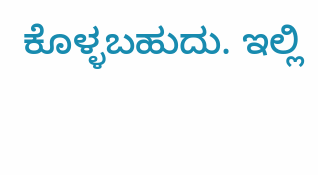ಕೊಳ್ಳಬಹುದು. ಇಲ್ಲಿ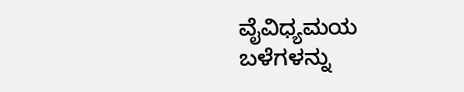ವೈವಿಧ್ಯಮಯ ಬಳೆಗಳನ್ನು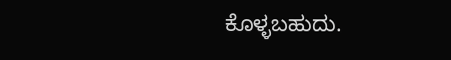ಕೊಳ್ಳಬಹುದು.